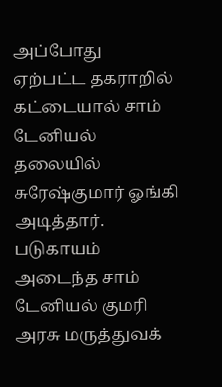அப்போது ஏற்பட்ட தகராறில் கட்டையால் சாம் டேனியல் தலையில் சுரேஷ்குமார் ஓங்கி அடித்தார். படுகாயம் அடைந்த சாம் டேனியல் குமரி அரசு மருத்துவக்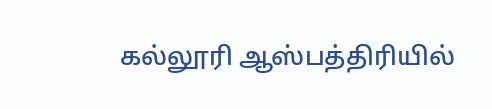கல்லூரி ஆஸ்பத்திரியில்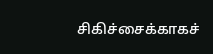சிகிச்சைக்காகச்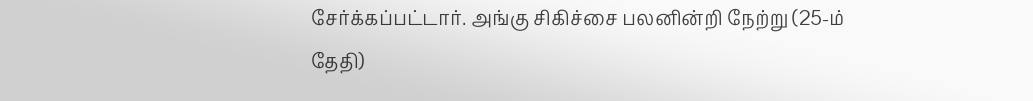சேர்க்கப்பட்டார். அங்கு சிகிச்சை பலனின்றி நேற்று (25-ம் தேதி)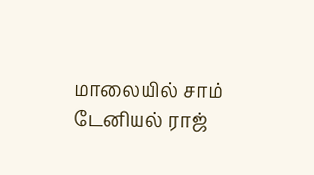மாலையில் சாம் டேனியல் ராஜ்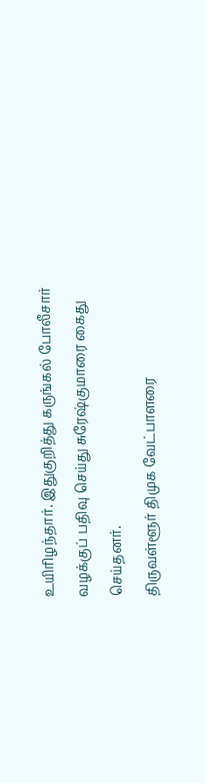உயிரிழந்தார். இதுகுறித்து கருங்கல் போலீசார் வழக்குப் பதிவு செய்து சுரேஷ்குமாரை கைது செய்தனர்.
திருவள்ளூர் திமுக வேட்பாளரை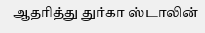ஆதரித்து துர்கா ஸ்டாலின்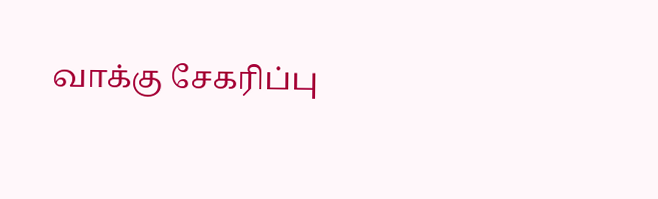வாக்கு சேகரிப்பு